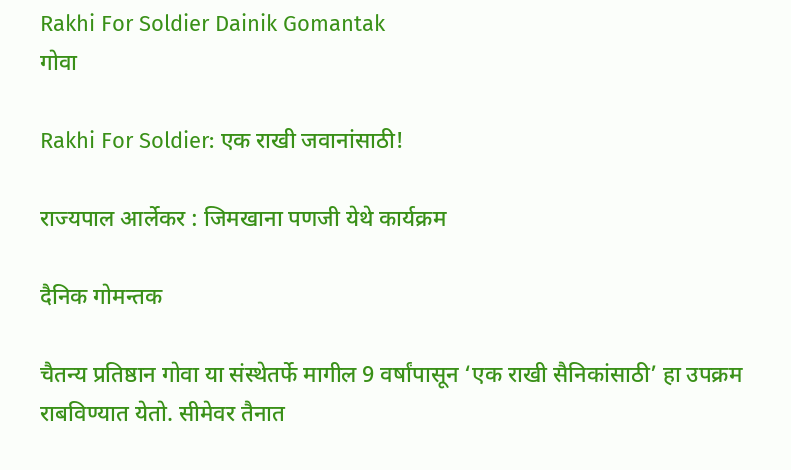Rakhi For Soldier Dainik Gomantak
गोवा

Rakhi For Soldier: एक राखी जवानांसाठी!

राज्यपाल आर्लेकर : जिमखाना पणजी येथे कार्यक्रम

दैनिक गोमन्तक

चैतन्य प्रतिष्ठान गोवा या संस्थेतर्फे मागील 9 वर्षांपासून ‘एक राखी सैनिकांसाठी’ हा उपक्रम राबविण्यात येतो. सीमेवर तैनात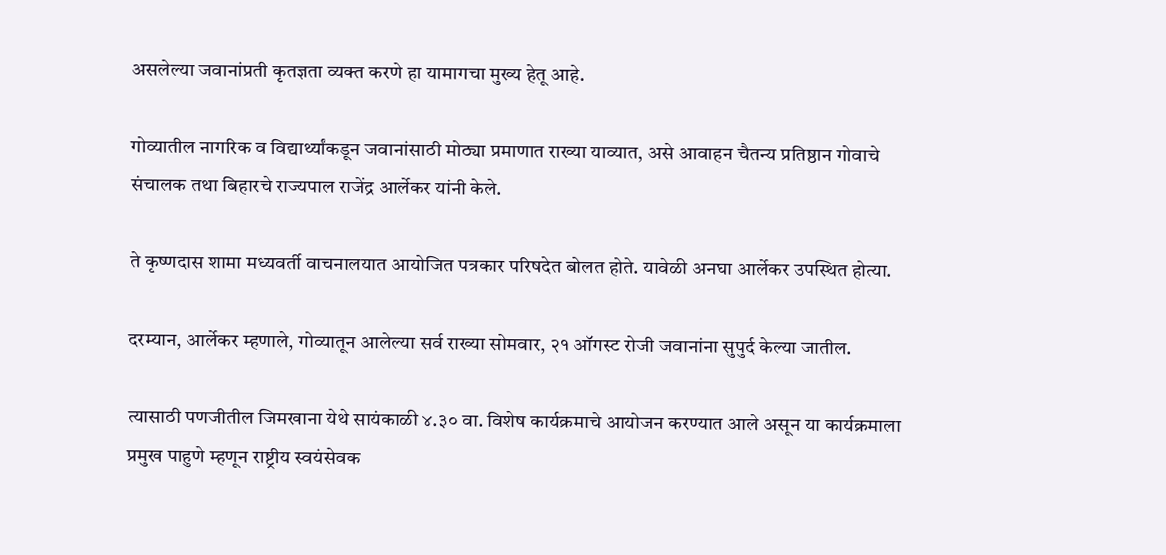असलेल्या जवानांप्रती कृतज्ञता व्यक्त करणे हा यामागचा मुख्य हेतू आहे.

गोव्यातील नागरिक व विद्यार्थ्यांकडून जवानांसाठी मोठ्या प्रमाणात राख्या याव्यात, असे आवाहन चैतन्य प्रतिष्ठान गोवाचे संचालक तथा बिहारचे राज्यपाल राजेंद्र आर्लेकर यांनी केले.

ते कृष्णदास शामा मध्यवर्ती वाचनालयात आयोजित पत्रकार परिषदेत बोलत होते. यावेळी अनघा आर्लेकर उपस्थित होत्या.

दरम्यान, आर्लेकर म्हणाले, गोव्यातून आलेल्या सर्व राख्या सोमवार, २१ ऑगस्ट रोजी जवानांना सुपुर्द केल्या जातील.

त्यासाठी पणजीतील जिमखाना येथे सायंकाळी ४.३० वा. विशेष कार्यक्रमाचे आयोजन करण्यात आले असून या कार्यक्रमाला प्रमुख पाहुणे म्हणून राष्ट्रीय स्वयंसेवक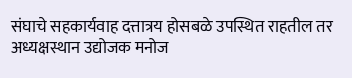संघाचे सहकार्यवाह दत्तात्रय होसबळे उपस्थित राहतील तर अध्यक्षस्थान उद्योजक मनोज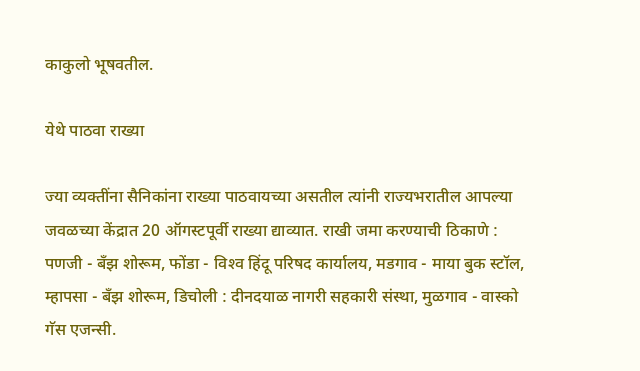काकुलो भूषवतील.

येथे पाठवा राख्या

ज्या व्यक्तींना सैनिकांना राख्या पाठवायच्या असतील त्यांनी राज्यभरातील आपल्या जवळच्या केंद्रात 20 ऑगस्टपूर्वी राख्या द्याव्यात. राखी जमा करण्याची ठिकाणे : पणजी - बॅंझ शोरूम, फोंडा - विश्‍व हिंदू परिषद कार्यालय, मडगाव - माया बुक स्टॉल, म्हापसा - बॅंझ शोरूम, डिचोली : दीनदयाळ नागरी सहकारी संस्था, मुळगाव - वास्को गॅस एजन्सी.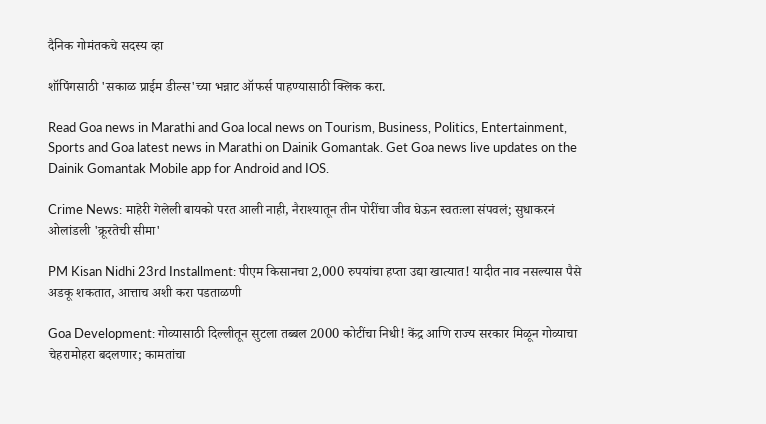दैनिक गोमंतकचे सदस्य व्हा

शॉपिंगसाठी 'सकाळ प्राईम डील्स'च्या भन्नाट ऑफर्स पाहण्यासाठी क्लिक करा.

Read Goa news in Marathi and Goa local news on Tourism, Business, Politics, Entertainment, Sports and Goa latest news in Marathi on Dainik Gomantak. Get Goa news live updates on the Dainik Gomantak Mobile app for Android and IOS.

Crime News: माहेरी गेलेली बायको परत आली नाही, नैराश्यातून तीन पोरींचा जीव घेऊन स्वतःला संपवलं; सुधाकरनं ओलांडली 'क्रूरतेची सीमा'

PM Kisan Nidhi 23rd Installment: पीएम किसानचा 2,000 रुपयांचा हप्ता उद्या खात्यात! यादीत नाव नसल्यास पैसे अडकू शकतात, आत्ताच अशी करा पडताळणी

Goa Development: गोव्यासाठी दिल्लीतून सुटला तब्बल 2000 कोटींचा निधी! केंद्र आणि राज्य सरकार मिळून गोव्याचा चेहरामोहरा बदलणार; कामतांचा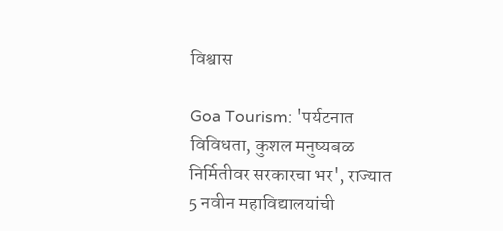विश्वास

Goa Tourism: 'पर्यटनात विविधता, कुशल मनुष्यबळ निर्मितीवर सरकारचा भर', राज्यात 5 नवीन महाविद्यालयांची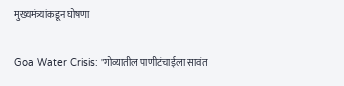मुख्यमंत्र्यांकडून घोषणा

Goa Water Crisis: "गोव्यातील पाणीटंचाईला सावंत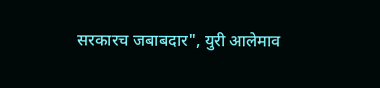सरकारच जबाबदार", युरी आलेमाव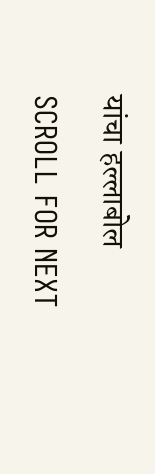यांचा हल्लाबोल

SCROLL FOR NEXT